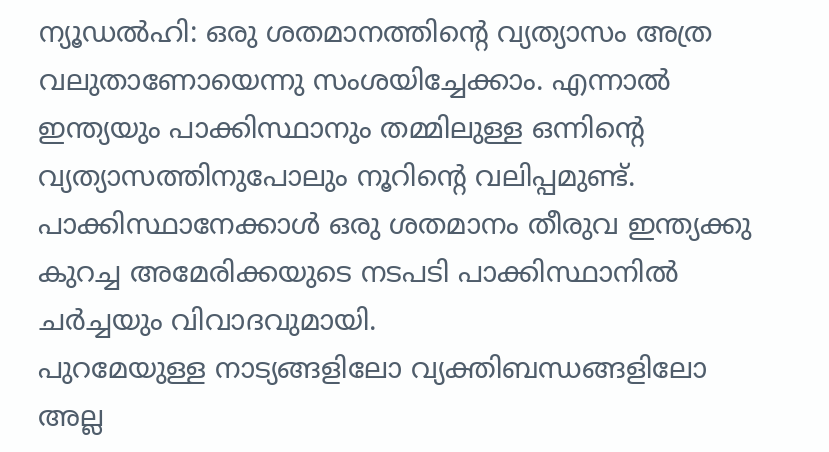ന്യൂഡൽഹി: ഒരു ശതമാനത്തിന്റെ വ്യത്യാസം അത്ര വലുതാണോയെന്നു സംശയിച്ചേക്കാം. എന്നാൽ ഇന്ത്യയും പാക്കിസ്ഥാനും തമ്മിലുള്ള ഒന്നിന്റെ വ്യത്യാസത്തിനുപോലും നൂറിന്റെ വലിപ്പമുണ്ട്. പാക്കിസ്ഥാനേക്കാൾ ഒരു ശതമാനം തീരുവ ഇന്ത്യക്കു കുറച്ച അമേരിക്കയുടെ നടപടി പാക്കിസ്ഥാനിൽ ചർച്ചയും വിവാദവുമായി.
പുറമേയുള്ള നാട്യങ്ങളിലോ വ്യക്തിബന്ധങ്ങളിലോ അല്ല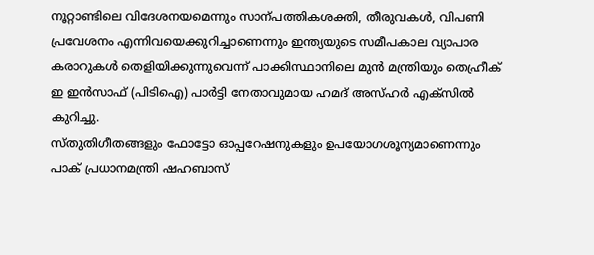നൂറ്റാണ്ടിലെ വിദേശനയമെന്നും സാന്പത്തികശക്തി, തീരുവകൾ, വിപണി പ്രവേശനം എന്നിവയെക്കുറിച്ചാണെന്നും ഇന്ത്യയുടെ സമീപകാല വ്യാപാര കരാറുകൾ തെളിയിക്കുന്നുവെന്ന് പാക്കിസ്ഥാനിലെ മുൻ മന്ത്രിയും തെഹ്രീക് ഇ ഇൻസാഫ് (പിടിഐ) പാർട്ടി നേതാവുമായ ഹമദ് അസ്ഹർ എക്സിൽ കുറിച്ചു.
സ്തുതിഗീതങ്ങളും ഫോട്ടോ ഓപ്പറേഷനുകളും ഉപയോഗശൂന്യമാണെന്നും പാക് പ്രധാനമന്ത്രി ഷഹബാസ്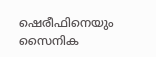ഷെരീഫിനെയും സൈനിക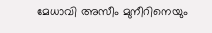മേധാവി അസീം മുനീറിനെയും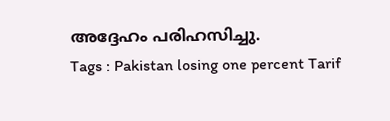അദ്ദേഹം പരിഹസിച്ചു.
Tags : Pakistan losing one percent Tarif